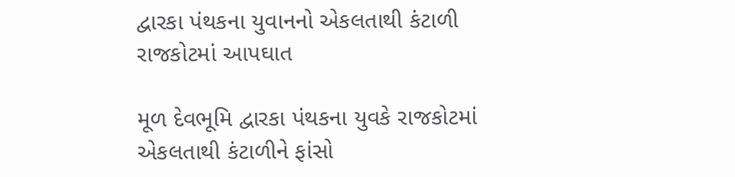દ્વારકા પંથકના યુવાનનો એકલતાથી કંટાળી રાજકોટમાં આપઘાત

મૂળ દેવભૂમિ દ્વારકા પંથકના યુવકે રાજકોટમાં એકલતાથી કંટાળીને ફાંસો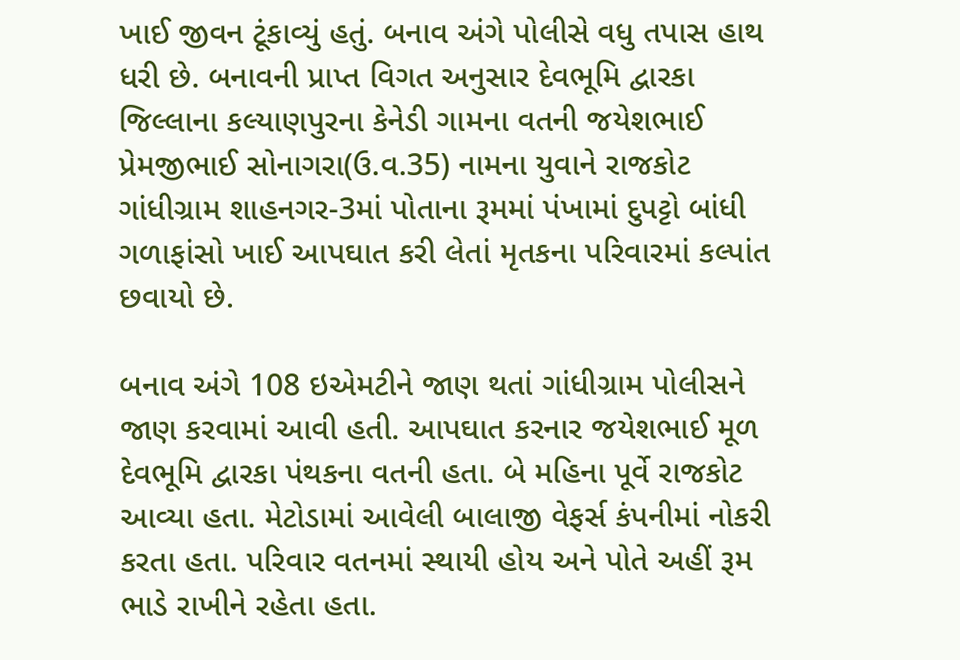ખાઈ જીવન ટૂંકાવ્યું હતું. બનાવ અંગે પોલીસે વધુ તપાસ હાથ ધરી છે. બનાવની પ્રાપ્ત વિગત અનુસાર દેવભૂમિ દ્વારકા જિલ્લાના કલ્યાણપુરના કેનેડી ગામના વતની જયેશભાઈ પ્રેમજીભાઈ સોનાગરા(ઉ.વ.35) નામના યુવાને રાજકોટ ગાંધીગ્રામ શાહનગર-3માં પોતાના રૂમમાં પંખામાં દુપટ્ટો બાંધી ગળાફાંસો ખાઈ આપઘાત કરી લેતાં મૃતકના પરિવારમાં કલ્પાંત છવાયો છે.

બનાવ અંગે 108 ઇએમટીને જાણ થતાં ગાંધીગ્રામ પોલીસને જાણ કરવામાં આવી હતી. આપઘાત કરનાર જયેશભાઈ મૂળ દેવભૂમિ દ્વારકા પંથકના વતની હતા. બે મહિના પૂર્વે રાજકોટ આવ્યા હતા. મેટોડામાં આવેલી બાલાજી વેફર્સ કંપનીમાં નોકરી કરતા હતા. પરિવાર વતનમાં સ્થાયી હોય અને પોતે અહીં રૂમ ભાડે રાખીને રહેતા હતા.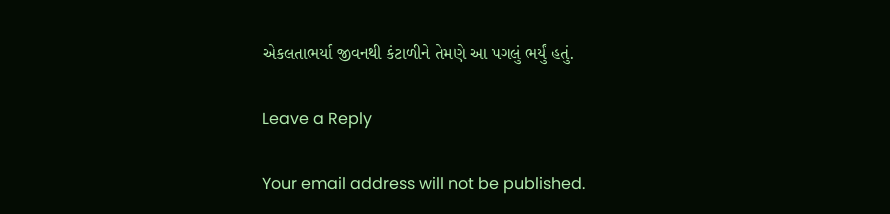એકલતાભર્યા જીવનથી કંટાળીને તેમણે આ પગલું ભર્યું હતું.

Leave a Reply

Your email address will not be published.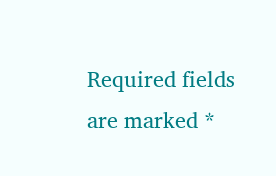Required fields are marked *